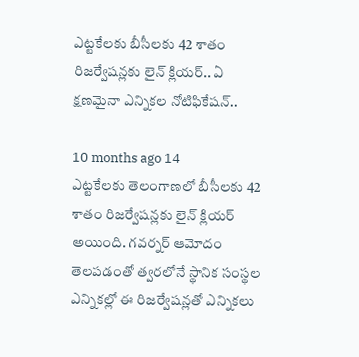ఎట్టకేలకు బీసీలకు 42 శాతం రిజర్వేషన్లకు లైన్ క్లియర్.. ఏ క్షణమైనా ఎన్నికల నోటిఫికేషన్..

10 months ago 14
ఎట్టకేలకు తెలంగాణలో బీసీలకు 42 శాతం రిజర్వేషన్లకు లైన్ క్లియర్ అయింది. గవర్నర్ ఆమోదం తెలపడంతో త్వరలోనే స్థానిక సంస్థల ఎన్నికల్లో ఈ రిజర్వేషన్లతో ఎన్నికలు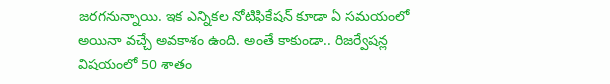జరగనున్నాయి. ఇక ఎన్నికల నోటిఫికేషన్ కూడా ఏ సమయంలో అయినా వచ్చే అవకాశం ఉంది. అంతే కాకుండా.. రిజర్వేషన్ల విషయంలో 50 శాతం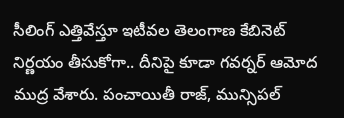సీలింగ్ ఎత్తివేస్తూ ఇటీవల తెలంగాణ కేబినెట్ నిర్ణయం తీసుకోగా.. దీనిపై కూడా గవర్నర్ ఆమోద ముద్ర వేశారు. పంచాయితీ రాజ్, మున్సిపల్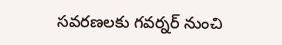సవరణలకు గవర్నర్ నుంచి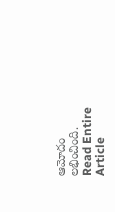ఆమోదం లభించింది.
Read Entire Article